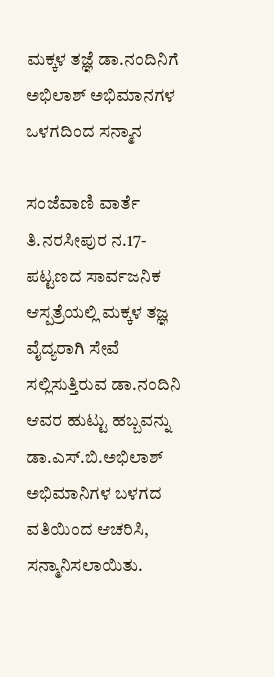ಮಕ್ಕಳ ತಜ್ಞೆ ಡಾ.ನಂದಿನಿಗೆ ಅಭಿಲಾಶ್ ಅಭಿಮಾನಗಳ ಒಳಗದಿಂದ ಸನ್ಮಾನ

ಸಂಜೆವಾಣಿ ವಾರ್ತೆ
ತಿ.ನರಸೀಪುರ ನ.17-
ಪಟ್ಟಣದ ಸಾರ್ವಜನಿಕ ಆಸ್ಪತ್ರೆಯಲ್ಲಿ ಮಕ್ಕಳ ತಜ್ಞ ವೈದ್ಯರಾಗಿ ಸೇವೆ ಸಲ್ಲಿಸುತ್ತಿರುವ ಡಾ.ನಂದಿನಿ ಆವರ ಹುಟ್ಟು ಹಬ್ಬವನ್ನು ಡಾ.ಎಸ್.ಬಿ.ಅಭಿಲಾಶ್ ಅಭಿಮಾನಿಗಳ ಬಳಗದ ವತಿಯಿಂದ ಆಚರಿಸಿ, ಸನ್ಮಾನಿಸಲಾಯಿತು.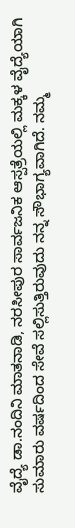ವೈದ್ಯೆ ಡಾ.ನಂದಿನಿ ಮಾತನಾಡಿ, ನರಸೀಪುರ ಸಾರ್ವಜನಿಕ ಆಸ್ಪತ್ರೆಯಲ್ಲಿ ಮಕ್ಕಳ ವೈದ್ಯೆಯಾಗಿ ಸುಮಾರು ವರ್ಷದಿಂದ ಸೇವೆ ಸಲ್ಲಿಸುತ್ತಿರುವುದು ನನ್ನ ಸೌಭಾಗ್ಯವಾಗಿದೆ. ನಮ್ಮ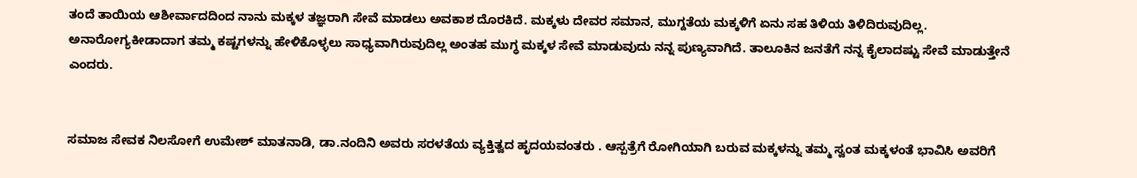ತಂದೆ ತಾಯಿಯ ಆಶೀರ್ವಾದದಿಂದ ನಾನು ಮಕ್ಕಳ ತಜ್ಞರಾಗಿ ಸೇವೆ ಮಾಡಲು ಅವಕಾಶ ದೊರಕಿದೆ. ಮಕ್ಕಳು ದೇವರ ಸಮಾನ, ಮುಗ್ದತೆಯ ಮಕ್ಕಳಿಗೆ ಏನು ಸಹ ತಿಳಿಯ ತಿಳಿದಿರುವುದಿಲ್ಲ. ಅನಾರೋಗ್ಯಕೀಡಾದಾಗ ತಮ್ಮ ಕಷ್ಟಗಳನ್ನು ಹೇಳಿಕೊಳ್ಳಲು ಸಾಧ್ಯವಾಗಿರುವುದಿಲ್ಲ ಅಂತಹ ಮುಗ್ಧ ಮಕ್ಕಳ ಸೇವೆ ಮಾಡುವುದು ನನ್ನ ಪುಣ್ಯವಾಗಿದೆ. ತಾಲೂಕಿನ ಜನತೆಗೆ ನನ್ನ ಕೈಲಾದಷ್ಟು ಸೇವೆ ಮಾಡುತ್ತೇನೆ ಎಂದರು.


ಸಮಾಜ ಸೇವಕ ನಿಲಸೋಗೆ ಉಮೇಶ್ ಮಾತನಾಡಿ, ಡಾ.ನಂದಿನಿ ಅವರು ಸರಳತೆಯ ವ್ಯಕ್ತಿತ್ವದ ಹೃದಯವಂತರು . ಆಸ್ಪತ್ರೆಗೆ ರೋಗಿಯಾಗಿ ಬರುವ ಮಕ್ಕಳನ್ನು ತಮ್ಮ ಸ್ವಂತ ಮಕ್ಕಳಂತೆ ಭಾವಿಸಿ ಅವರಿಗೆ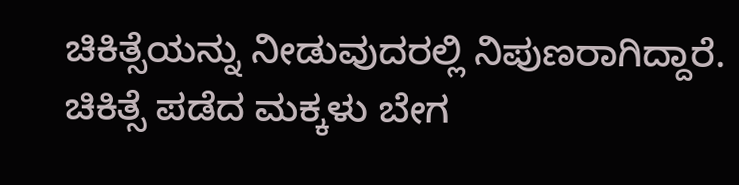ಚಿಕಿತ್ಸೆಯನ್ನು ನೀಡುವುದರಲ್ಲಿ ನಿಪುಣರಾಗಿದ್ದಾರೆ. ಚಿಕಿತ್ಸೆ ಪಡೆದ ಮಕ್ಕಳು ಬೇಗ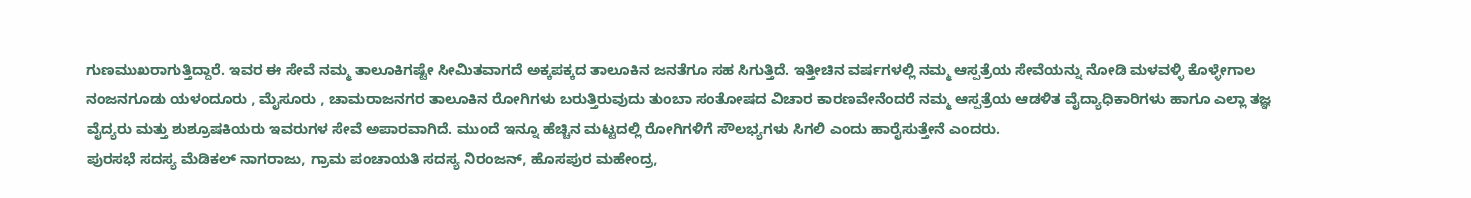ಗುಣಮುಖರಾಗುತ್ತಿದ್ದಾರೆ. ಇವರ ಈ ಸೇವೆ ನಮ್ಮ ತಾಲೂಕಿಗಷ್ಟೇ ಸೀಮಿತವಾಗದೆ ಅಕ್ಕಪಕ್ಕದ ತಾಲೂಕಿನ ಜನತೆಗೂ ಸಹ ಸಿಗುತ್ತಿದೆ. ಇತ್ತೀಚಿನ ವರ್ಷಗಳಲ್ಲಿ ನಮ್ಮ ಆಸ್ಪತ್ರೆಯ ಸೇವೆಯನ್ನು ನೋಡಿ ಮಳವಳ್ಳಿ ಕೊಳ್ಳೇಗಾಲ ನಂಜನಗೂಡು ಯಳಂದೂರು , ಮೈಸೂರು , ಚಾಮರಾಜನಗರ ತಾಲೂಕಿನ ರೋಗಿಗಳು ಬರುತ್ತಿರುವುದು ತುಂಬಾ ಸಂತೋಷದ ವಿಚಾರ ಕಾರಣವೇನೆಂದರೆ ನಮ್ಮ ಆಸ್ಪತ್ರೆಯ ಆಡಳಿತ ವೈದ್ಯಾಧಿಕಾರಿಗಳು ಹಾಗೂ ಎಲ್ಲಾ ತಜ್ಞ ವೈದ್ಯರು ಮತ್ತು ಶುಶ್ರೂಷಕಿಯರು ಇವರುಗಳ ಸೇವೆ ಅಪಾರವಾಗಿದೆ. ಮುಂದೆ ಇನ್ನೂ ಹೆಚ್ಚಿನ ಮಟ್ಟದಲ್ಲಿ ರೋಗಿಗಳಿಗೆ ಸೌಲಭ್ಯಗಳು ಸಿಗಲಿ ಎಂದು ಹಾರೈಸುತ್ತೇನೆ ಎಂದರು.
ಪುರಸಭೆ ಸದಸ್ಯ ಮೆಡಿಕಲ್ ನಾಗರಾಜು, ಗ್ರಾಮ ಪಂಚಾಯತಿ ಸದಸ್ಯ ನಿರಂಜನ್, ಹೊಸಪುರ ಮಹೇಂದ್ರ,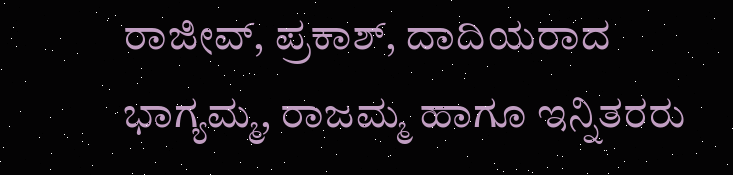ರಾಜೀವ್, ಪ್ರಕಾಶ್, ದಾದಿಯರಾದ ಭಾಗ್ಯಮ್ಮ, ರಾಜಮ್ಮ ಹಾಗೂ ಇನ್ನಿತರರು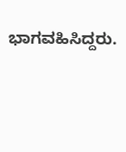ಭಾಗವಹಿಸಿದ್ದರು.